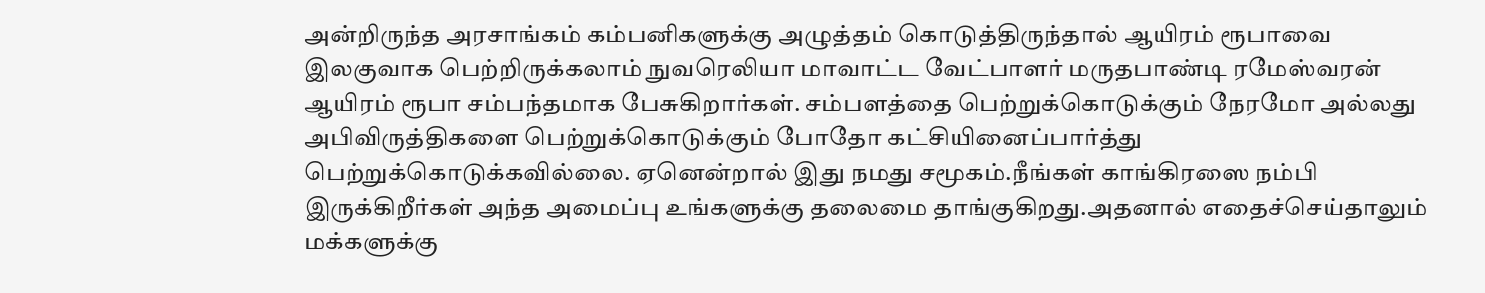அன்றிருந்த அரசாங்கம் கம்பனிகளுக்கு அழுத்தம் கொடுத்திருந்தால் ஆயிரம் ரூபாவை இலகுவாக பெற்றிருக்கலாம் நுவரெலியா மாவாட்ட வேட்பாளர் மருதபாண்டி ரமேஸ்வரன்
ஆயிரம் ரூபா சம்பந்தமாக பேசுகிறார்கள். சம்பளத்தை பெற்றுக்கொடுக்கும் நேரமோ அல்லது அபிவிருத்திகளை பெற்றுக்கொடுக்கும் போதோ கட்சியினைப்பார்த்து பெற்றுக்கொடுக்கவில்லை. ஏனென்றால் இது நமது சமூகம்.நீங்கள் காங்கிரஸை நம்பி இருக்கிறீர்கள் அந்த அமைப்பு உங்களுக்கு தலைமை தாங்குகிறது.அதனால் எதைச்செய்தாலும் மக்களுக்கு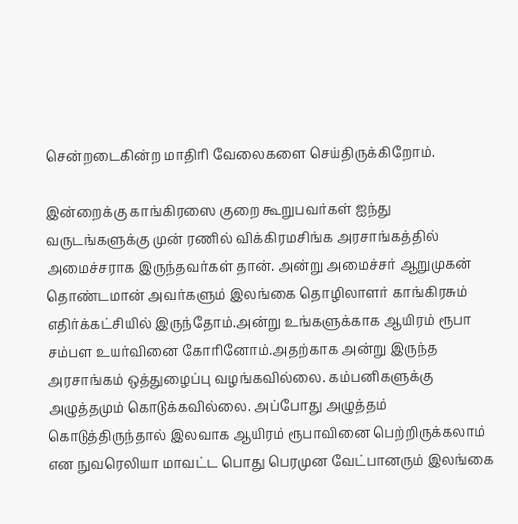சென்றடைகின்ற மாதிரி வேலைகளை செய்திருக்கிறோம்.

இன்றைக்கு காங்கிரஸை குறை கூறுபவர்கள் ஐந்து வருடங்களுக்கு முன் ரணில் விக்கிரமசிங்க அரசாங்கத்தில் அமைச்சராக இருந்தவர்கள் தான். அன்று அமைச்சர் ஆறுமுகன் தொண்டமான் அவர்களும் இலங்கை தொழிலாளர் காங்கிரசும் எதிர்க்கட்சியில் இருந்தோம்.அன்று உங்களுக்காக ஆயிரம் ரூபா சம்பள உயர்வினை கோரினோம்.அதற்காக அன்று இருந்த அரசாங்கம் ஒத்துழைப்பு வழங்கவில்லை. கம்பனிகளுக்கு அழுத்தமும் கொடுக்கவில்லை. அப்போது அழுத்தம் கொடுத்திருந்தால் இலவாக ஆயிரம் ரூபாவினை பெற்றிருக்கலாம் என நுவரெலியா மாவட்ட பொது பெரமுன வேட்பானரும் இலங்கை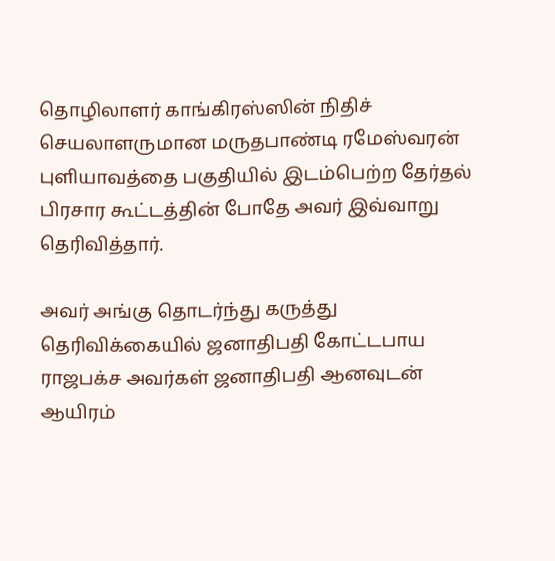தொழிலாளர் காங்கிரஸ்ஸின் நிதிச் செயலாளருமான மருதபாண்டி ரமேஸ்வரன் புளியாவத்தை பகுதியில் இடம்பெற்ற தேர்தல் பிரசார கூட்டத்தின் போதே அவர் இவ்வாறு தெரிவித்தார்.

அவர் அங்கு தொடர்ந்து கருத்து தெரிவிக்கையில் ஜனாதிபதி கோட்டபாய ராஜபக்ச அவர்கள் ஜனாதிபதி ஆனவுடன் ஆயிரம்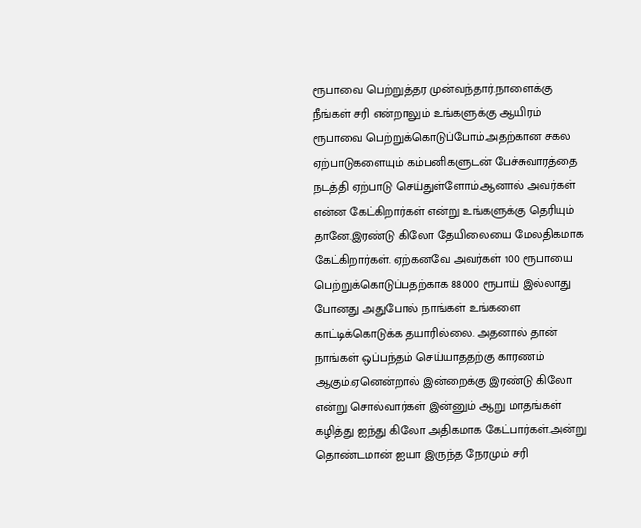ரூபாவை பெற்றுத்தர முன்வந்தார்.நாளைக்கு நீங்கள் சரி என்றாலும் உங்களுக்கு ஆயிரம் ரூபாவை பெற்றுக்கொடுப்போம்.அதற்கான சகல ஏற்பாடுகளையும் கம்பனிகளுடன் பேச்சுவாரத்தை நடத்தி ஏற்பாடு செய்துள்ளோம்.ஆனால் அவர்கள் என்ன கேட்கிறார்கள் என்று உங்களுக்கு தெரியும் தானே.இரண்டு கிலோ தேயிலையை மேலதிகமாக கேட்கிறார்கள். ஏற்கனவே அவர்கள் 100 ரூபாயை பெற்றுக்கொடுப்பதற்காக 88000 ரூபாய் இல்லாது போனது அதுபோல் நாங்கள் உங்களை காட்டிக்கொடுக்க தயாரில்லை. அதனால் தான் நாங்கள் ஒப்பந்தம் செய்யாததற்கு காரணம் ஆகும்.ஏனென்றால் இன்றைக்கு இரண்டு கிலோ என்று சொல்வார்கள் இன்னும் ஆறு மாதங்கள் கழித்து ஐந்து கிலோ அதிகமாக கேட்பார்கள்.அன்று தொண்டமான் ஐயா இருந்த நேரமும் சரி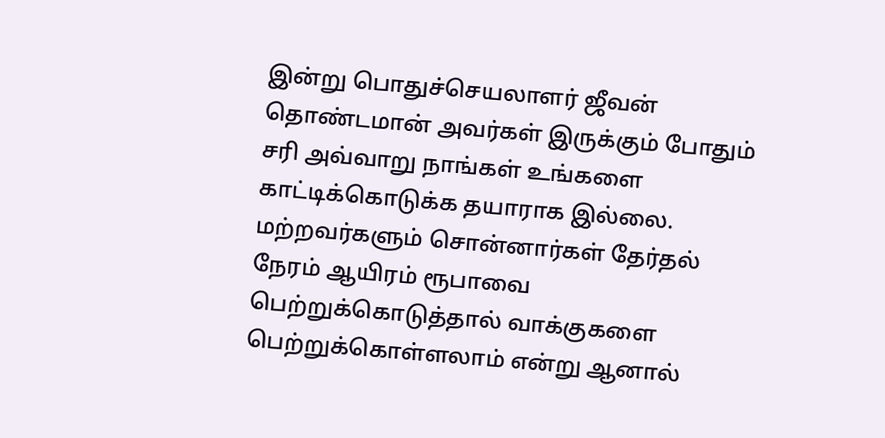இன்று பொதுச்செயலாளர் ஜீவன் தொண்டமான் அவர்கள் இருக்கும் போதும் சரி அவ்வாறு நாங்கள் உங்களை காட்டிக்கொடுக்க தயாராக இல்லை. மற்றவர்களும் சொன்னார்கள் தேர்தல் நேரம் ஆயிரம் ரூபாவை பெற்றுக்கொடுத்தால் வாக்குகளை பெற்றுக்கொள்ளலாம் என்று ஆனால்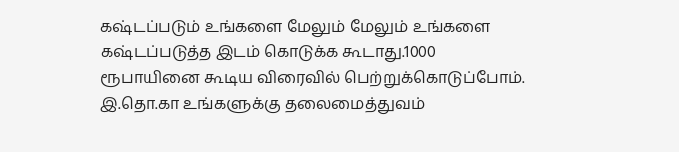கஷ்டப்படும் உங்களை மேலும் மேலும் உங்களை கஷ்டப்படுத்த இடம் கொடுக்க கூடாது.1000 ரூபாயினை கூடிய விரைவில் பெற்றுக்கொடுப்போம். இ.தொ.கா உங்களுக்கு தலைமைத்துவம்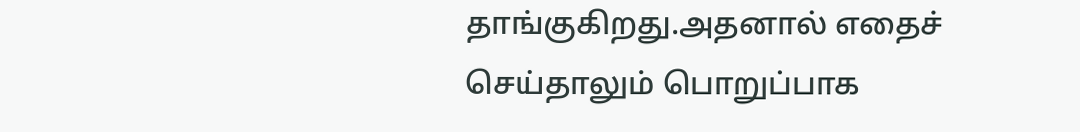தாங்குகிறது.அதனால் எதைச் செய்தாலும் பொறுப்பாக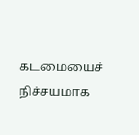கடமையைச் நிச்சயமாக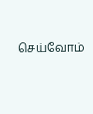செய்வோம்